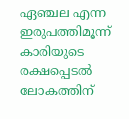ഏഞ്ചല എന്ന ഇരുപത്തിമൂന്ന് കാരിയുടെ രക്ഷപ്പെടല്‍ ലോകത്തിന്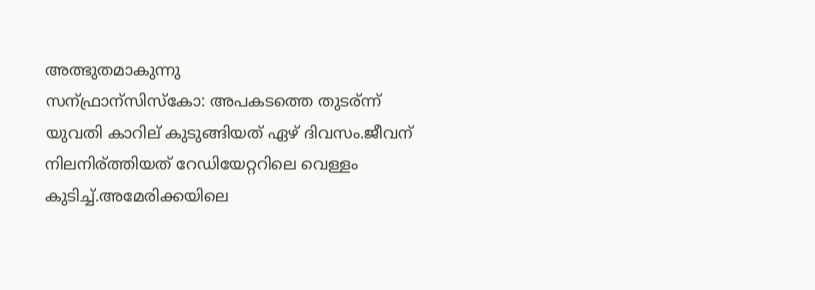അത്ഭുതമാകുന്നു
സന്ഫ്രാന്സിസ്കോ: അപകടത്തെ തുടര്ന്ന് യുവതി കാറില് കുടുങ്ങിയത് ഏഴ് ദിവസം.ജീവന് നിലനിര്ത്തിയത് റേഡിയേറ്ററിലെ വെള്ളം കുടിച്ച്.അമേരിക്കയിലെ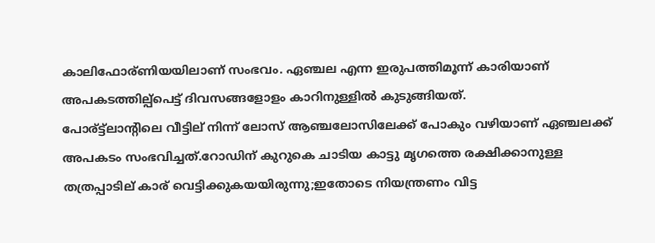കാലിഫോര്ണിയയിലാണ് സംഭവം. ഏഞ്ചല എന്ന ഇരുപത്തിമൂന്ന് കാരിയാണ് അപകടത്തില്പ്പെട്ട് ദിവസങ്ങളോളം കാറിനുള്ളിൽ കുടുങ്ങിയത്.
പോര്ട്ട്ലാന്റിലെ വീട്ടില് നിന്ന് ലോസ് ആഞ്ചലോസിലേക്ക് പോകും വഴിയാണ് ഏഞ്ചലക്ക് അപകടം സംഭവിച്ചത്.റോഡിന് കുറുകെ ചാടിയ കാട്ടു മൃഗത്തെ രക്ഷിക്കാനുള്ള തത്രപ്പാടില് കാര് വെട്ടിക്കുകയയിരുന്നു;ഇതോടെ നിയന്ത്രണം വിട്ട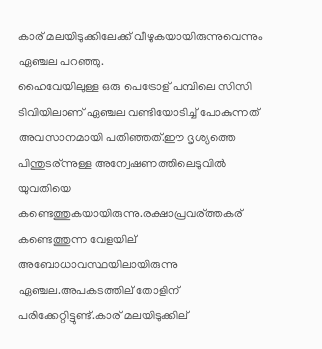കാര് മലയിടുക്കിലേക്ക് വീഴുകയായിരുന്നുവെന്നും
ഏഞ്ചല പറഞ്ഞു.
ഹൈവേയിലുള്ള ഒരു പെട്രോള് പമ്പിലെ സിസി ടിവിയിലാണ് ഏഞ്ചല വണ്ടിയോടിച്ച് പോകുന്നത് അവസാനമായി പതിഞ്ഞത്.ഈ ദൃശ്യത്തെ പിന്തുടര്ന്നുള്ള അന്വേഷണത്തിലെടുവിൽ യുവതിയെ കണ്ടെത്തുകയായിരുന്നു.രക്ഷാപ്രവര്ത്തകര് കണ്ടെത്തുന്ന വേളയില് അബോധാവസ്ഥയിലായിരുന്നു ഏഞ്ചല.അപകടത്തില് തോളിന് പരിക്കേറ്റിട്ടുണ്ട്.കാര് മലയിടുക്കില്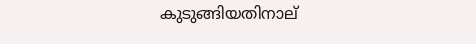കുടുങ്ങിയതിനാല്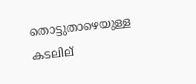തൊട്ടുതാഴെയുള്ള കടലില്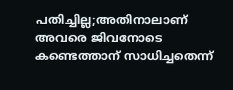പതിച്ചില്ല;അതിനാലാണ് അവരെ ജിവനോടെ കണ്ടെത്താന് സാധിച്ചതെന്ന്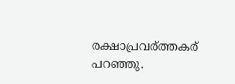രക്ഷാപ്രവര്ത്തകര് പറഞ്ഞു.